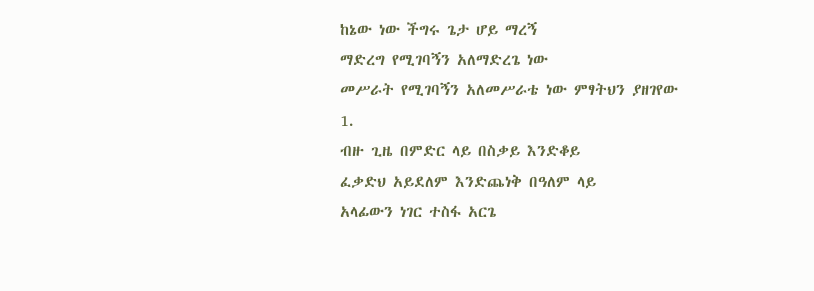ከኔው ነው ችግሩ ጌታ ሆይ ማረኝ
ማድረግ የሚገባኝን አለማድረጌ ነው
መሥራት የሚገባኝን አለመሥራቴ ነው ምፃትህን ያዘገየው
1.
ብዙ ጊዜ በምድር ላይ በስቃይ እንድቆይ
ፈቃድህ አይደለም እንድጨነቅ በዓለም ላይ
አላፊውን ነገር ተስፋ አርጌ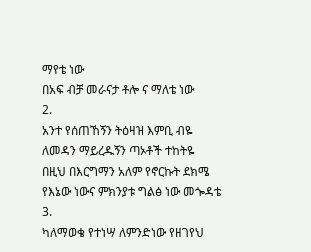ማየቴ ነው
በአፍ ብቻ መራናታ ቶሎ ና ማለቴ ነው
2.
አንተ የሰጠኸኝን ትዕዛዝ እምቢ ብዬ
ለመዳን ማይረዱኝን ጣኦቶች ተከትዬ
በዚህ በእርግማን አለም የኖርኩት ደክሜ
የእኔው ነውና ምክንያቱ ግልፅ ነው መጐዳቴ
3.
ካለማወቄ የተነሣ ለምንድነው የዘገየህ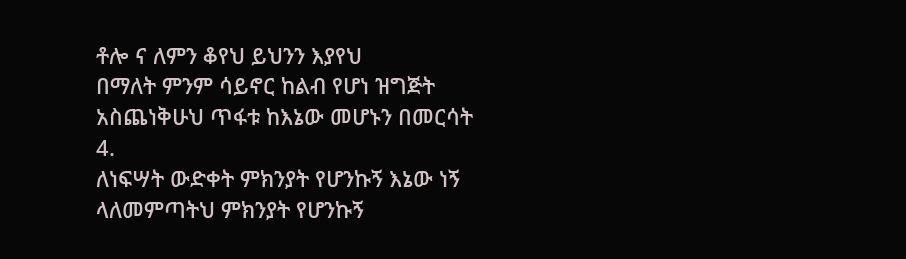ቶሎ ና ለምን ቆየህ ይህንን እያየህ
በማለት ምንም ሳይኖር ከልብ የሆነ ዝግጅት
አስጨነቅሁህ ጥፋቱ ከእኔው መሆኑን በመርሳት
4.
ለነፍሣት ውድቀት ምክንያት የሆንኩኝ እኔው ነኝ
ላለመምጣትህ ምክንያት የሆንኩኝ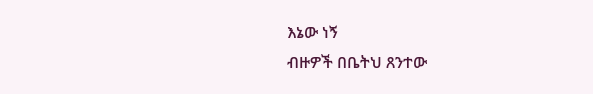እኔው ነኝ
ብዙዎች በቤትህ ጸንተው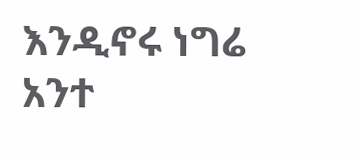እንዲኖሩ ነግሬ
አንተ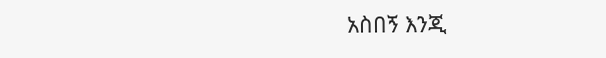አስበኝ እንጂ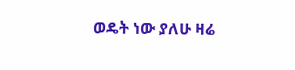ወዴት ነው ያለሁ ዛሬ